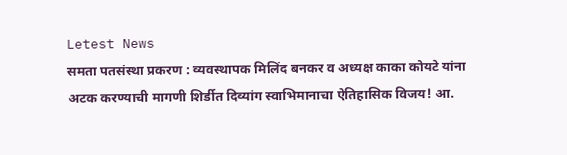Letest News
समता पतसंस्था प्रकरण : व्यवस्थापक मिलिंद बनकर व अध्यक्ष काका कोयटे यांना अटक करण्याची मागणी शिर्डीत दिव्यांग स्वाभिमानाचा ऐतिहासिक विजय! आ.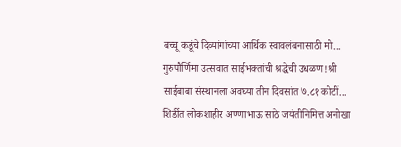बच्चू कडूंचे दिव्यांगांच्या आर्थिक स्वावलंबनासाठी मो... गुरुपौर्णिमा उत्सवात साईभक्तांची श्रद्धेची उधळण!श्री साईबाबा संस्थानला अवघ्या तीन दिवसांत ७.८१ कोटीं... शिर्डीत लोकशाहीर अण्णाभाऊ साठे जयंतीनिमित्त अनोखा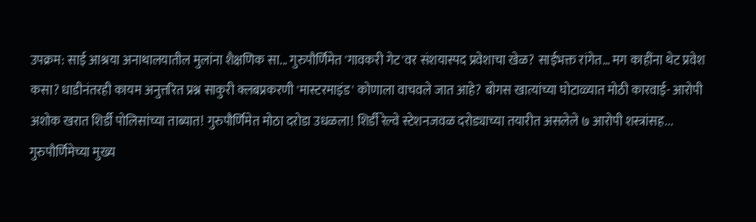उपक्रम: साई आश्रया अनाथालयातील मुलांना शैक्षणिक सा... गुरुपौर्णिमेत 'गावकरी गेट'वर संशयास्पद प्रवेशाचा खेळ? साईभक्त रांगेत… मग काहींना थेट प्रवेश कसा? धाडीनंतरही कायम अनुत्तरित प्रश्न साकुरी क्लबप्रकरणी 'मास्टरमाइंड' कोणाला वाचवले जात आहे? बोगस खात्यांच्या घोटाळ्यात मोठी कारवाई- आरोपी अशोक खरात शिर्डी पोलिसांच्या ताब्यात! गुरुपौर्णिमेत मोठा दरोडा उधळला! शिर्डी रेल्वे स्टेशनजवळ दरोड्याच्या तयारीत असलेले ७ आरोपी शस्त्रांसह... गुरुपौर्णिमेच्या मुख्य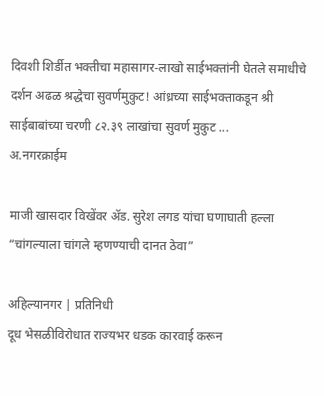दिवशी शिर्डीत भक्तीचा महासागर-लाखो साईभक्तांनी घेतले समाधीचे दर्शन अढळ श्रद्धेचा सुवर्णमुकुट! आंध्रच्या साईभक्ताकडून श्री साईबाबांच्या चरणी ८२.३९ लाखांचा सुवर्ण मुकुट ...
अ.नगरक्राईम

माजी खासदार विखेंवर ॲड. सुरेश लगड यांचा घणाघाती हल्ला “चांगल्याला चांगले म्हणण्याची दानत ठेवा”

अहिल्यानगर | प्रतिनिधी
दूध भेसळीविरोधात राज्यभर धडक कारवाई करून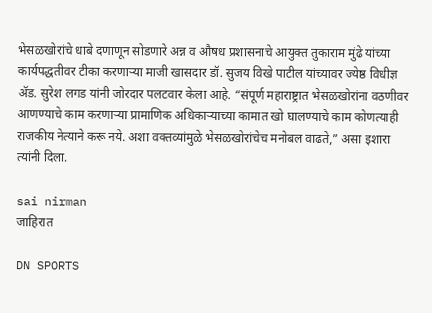भेसळखोरांचे धाबे दणाणून सोडणारे अन्न व औषध प्रशासनाचे आयुक्त तुकाराम मुंढे यांच्या कार्यपद्धतीवर टीका करणाऱ्या माजी खासदार डॉ. सुजय विखे पाटील यांच्यावर ज्येष्ठ विधीज्ञ ॲड. सुरेश लगड यांनी जोरदार पलटवार केला आहे. “संपूर्ण महाराष्ट्रात भेसळखोरांना वठणीवर आणण्याचे काम करणाऱ्या प्रामाणिक अधिकाऱ्याच्या कामात खो घालण्याचे काम कोणत्याही राजकीय नेत्याने करू नये. अशा वक्तव्यांमुळे भेसळखोरांचेच मनोबल वाढते,” असा इशारा त्यांनी दिला.

sai nirman
जाहिरात

DN SPORTS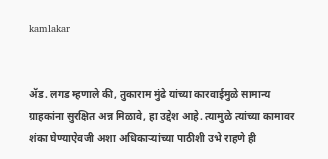kamlakar


ॲड. लगड म्हणाले की, तुकाराम मुंढे यांच्या कारवाईमुळे सामान्य ग्राहकांना सुरक्षित अन्न मिळावे, हा उद्देश आहे. त्यामुळे त्यांच्या कामावर शंका घेण्याऐवजी अशा अधिकाऱ्यांच्या पाठीशी उभे राहणे ही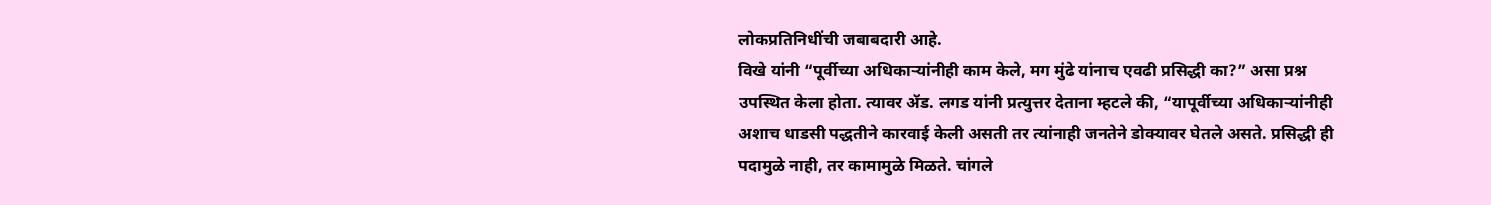लोकप्रतिनिधींची जबाबदारी आहे.
विखे यांनी “पूर्वीच्या अधिकाऱ्यांनीही काम केले, मग मुंढे यांनाच एवढी प्रसिद्धी का?” असा प्रश्न उपस्थित केला होता. त्यावर ॲड. लगड यांनी प्रत्युत्तर देताना म्हटले की, “यापूर्वीच्या अधिकाऱ्यांनीही अशाच धाडसी पद्धतीने कारवाई केली असती तर त्यांनाही जनतेने डोक्यावर घेतले असते. प्रसिद्धी ही पदामुळे नाही, तर कामामुळे मिळते. चांगले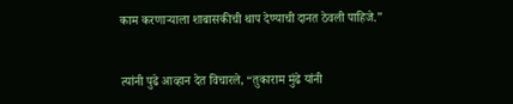काम करणाऱ्याला शाबासकीची थाप देण्याची दानत ठेवली पाहिजे.”


त्यांनी पुढे आव्हान देत विचारले, “तुकाराम मुंढे यांनी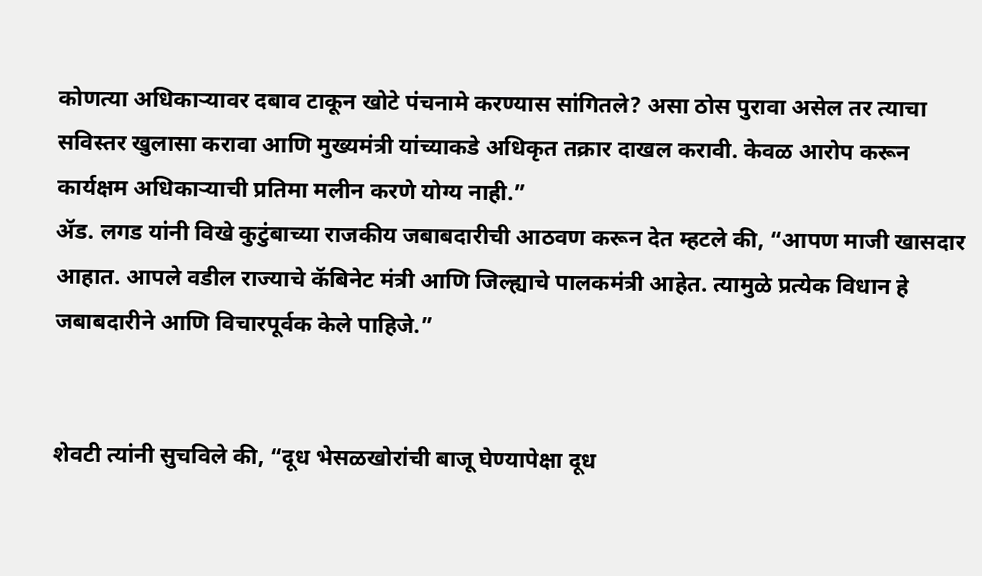कोणत्या अधिकाऱ्यावर दबाव टाकून खोटे पंचनामे करण्यास सांगितले? असा ठोस पुरावा असेल तर त्याचा सविस्तर खुलासा करावा आणि मुख्यमंत्री यांच्याकडे अधिकृत तक्रार दाखल करावी. केवळ आरोप करून कार्यक्षम अधिकाऱ्याची प्रतिमा मलीन करणे योग्य नाही.”
ॲड. लगड यांनी विखे कुटुंबाच्या राजकीय जबाबदारीची आठवण करून देत म्हटले की, “आपण माजी खासदार आहात. आपले वडील राज्याचे कॅबिनेट मंत्री आणि जिल्ह्याचे पालकमंत्री आहेत. त्यामुळे प्रत्येक विधान हे जबाबदारीने आणि विचारपूर्वक केले पाहिजे.”


शेवटी त्यांनी सुचविले की, “दूध भेसळखोरांची बाजू घेण्यापेक्षा दूध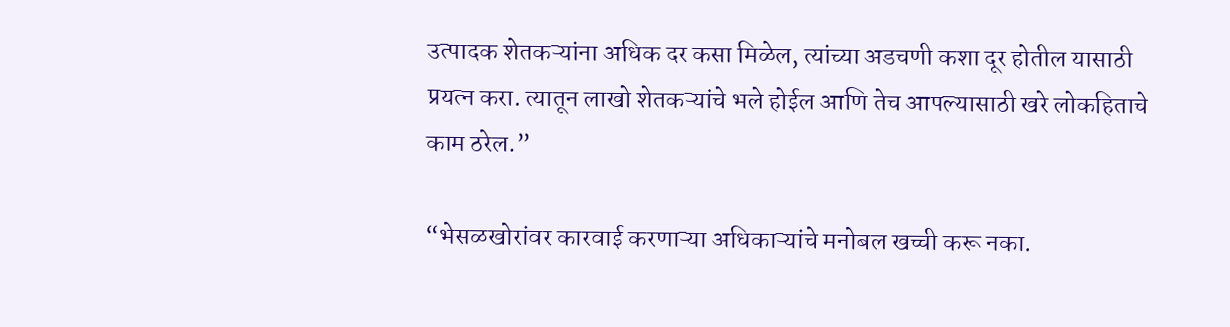उत्पादक शेतकऱ्यांना अधिक दर कसा मिळेल, त्यांच्या अडचणी कशा दूर होतील यासाठी प्रयत्न करा. त्यातून लाखो शेतकऱ्यांचे भले होईल आणि तेच आपल्यासाठी खरे लोकहिताचे काम ठरेल.”

“भेसळखोरांवर कारवाई करणाऱ्या अधिकाऱ्यांचे मनोबल खच्ची करू नका.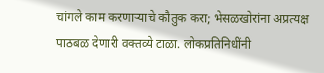चांगले काम करणाऱ्याचे कौतुक करा; भेसळखोरांना अप्रत्यक्ष पाठबळ देणारी वक्तव्ये टाळा. लोकप्रतिनिधींनी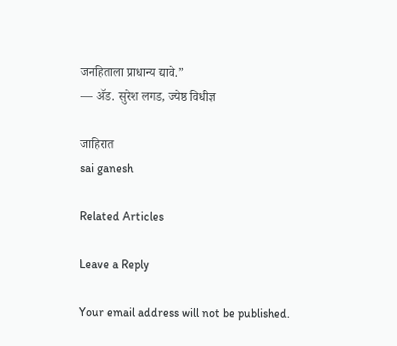जनहिताला प्राधान्य द्यावे.”
— ॲड. सुरेश लगड, ज्येष्ठ विधीज्ञ

जाहिरात
sai ganesh

Related Articles

Leave a Reply

Your email address will not be published.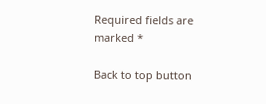Required fields are marked *

Back to top button